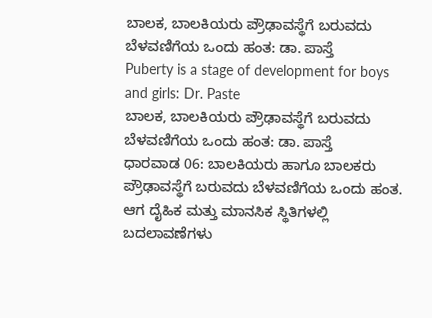ಬಾಲಕ, ಬಾಲಕಿಯರು ಪ್ರೌಢಾವಸ್ಥೆಗೆ ಬರುವದು ಬೆಳವಣಿಗೆಯ ಒಂದು ಹಂತ: ಡಾ. ಪಾಸ್ತೆ
Puberty is a stage of development for boys and girls: Dr. Paste
ಬಾಲಕ, ಬಾಲಕಿಯರು ಪ್ರೌಢಾವಸ್ಥೆಗೆ ಬರುವದು ಬೆಳವಣಿಗೆಯ ಒಂದು ಹಂತ: ಡಾ. ಪಾಸ್ತೆ
ಧಾರವಾಡ 06: ಬಾಲಕಿಯರು ಹಾಗೂ ಬಾಲಕರು ಪ್ರೌಢಾವಸ್ಥೆಗೆ ಬರುವದು ಬೆಳವಣಿಗೆಯ ಒಂದು ಹಂತ. ಆಗ ದೈಹಿಕ ಮತ್ತು ಮಾನಸಿಕ ಸ್ಥಿತಿಗಳಲ್ಲಿ ಬದಲಾವಣೆಗಳು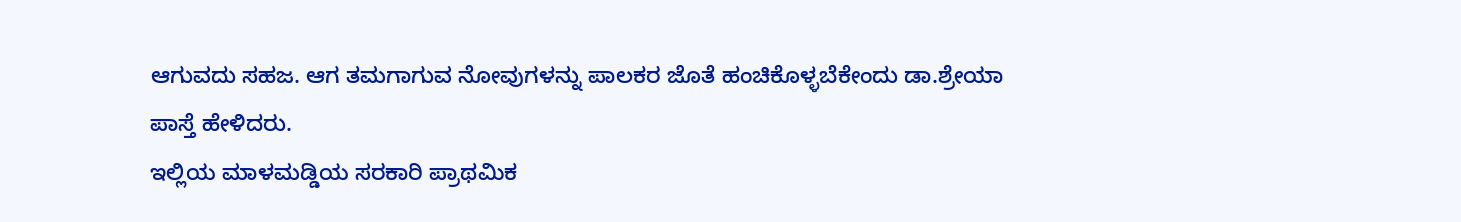ಆಗುವದು ಸಹಜ. ಆಗ ತಮಗಾಗುವ ನೋವುಗಳನ್ನು ಪಾಲಕರ ಜೊತೆ ಹಂಚಿಕೊಳ್ಳಬೆಕೇಂದು ಡಾ.ಶ್ರೇಯಾ ಪಾಸ್ತೆ ಹೇಳಿದರು.
ಇಲ್ಲಿಯ ಮಾಳಮಡ್ಡಿಯ ಸರಕಾರಿ ಪ್ರಾಥಮಿಕ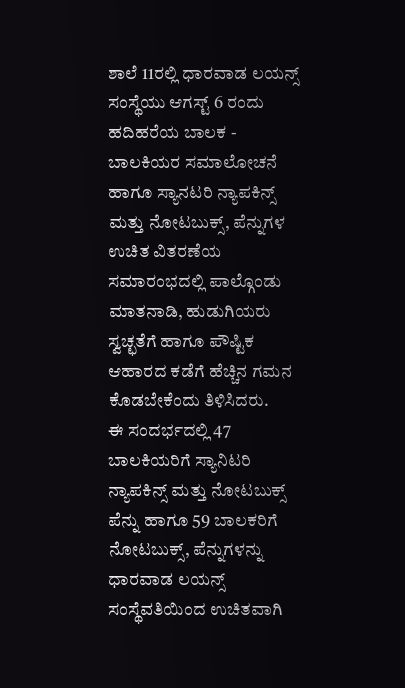ಶಾಲೆ 11ರಲ್ಲಿ ಧಾರವಾಡ ಲಯನ್ಸ್ ಸಂಸ್ಥೆಯು ಆಗಸ್ಟ್ 6 ರಂದು ಹದಿಹರೆಯ ಬಾಲಕ - ಬಾಲಕಿಯರ ಸಮಾಲೋಚನೆ ಹಾಗೂ ಸ್ಯಾನಟರಿ ನ್ಯಾಪಕಿನ್ಸ್ ಮತ್ತು ನೋಟಬುಕ್ಸ್, ಪೆನ್ನುಗಳ ಉಚಿತ ವಿತರಣೆಯ ಸಮಾರಂಭದಲ್ಲಿ ಪಾಲ್ಗೊಂಡು ಮಾತನಾಡಿ, ಹುಡುಗಿಯರು ಸ್ವಚ್ಛತೆಗೆ ಹಾಗೂ ಪೌಷ್ಟಿಕ ಆಹಾರದ ಕಡೆಗೆ ಹೆಚ್ಚಿನ ಗಮನ ಕೊಡಬೇಕೆಂದು ತಿಳಿಸಿದರು.
ಈ ಸಂದರ್ಭದಲ್ಲಿ 47 ಬಾಲಕಿಯರಿಗೆ ಸ್ಯಾನಿಟರಿ ನ್ಯಾಪಕಿನ್ಸ್ ಮತ್ತು ನೋಟಬುಕ್ಸ್ ಪೆನ್ನು ಹಾಗೂ 59 ಬಾಲಕರಿಗೆ ನೋಟಬುಕ್ಸ್, ಪೆನ್ನುಗಳನ್ನು ಧಾರವಾಡ ಲಯನ್ಸ್ ಸಂಸ್ಥೆವತಿಯಿಂದ ಉಚಿತವಾಗಿ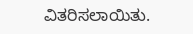ವಿತರಿಸಲಾಯಿತು.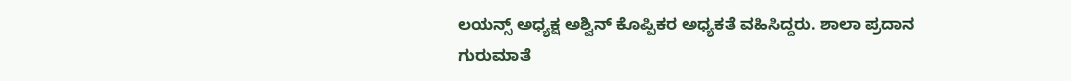ಲಯನ್ಸ್ ಅಧ್ಯಕ್ಷ ಅಶ್ವಿನ್ ಕೊಪ್ಪಿಕರ ಅಧ್ಯಕತೆ ವಹಿಸಿದ್ದರು. ಶಾಲಾ ಪ್ರದಾನ ಗುರುಮಾತೆ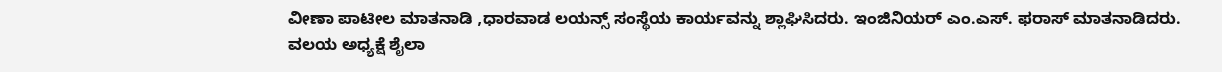ವೀಣಾ ಪಾಟೀಲ ಮಾತನಾಡಿ ,ಧಾರವಾಡ ಲಯನ್ಸ್ ಸಂಸ್ಥೆಯ ಕಾರ್ಯವನ್ನು ಶ್ಲಾಘಿಸಿದರು. ಇಂಜಿನಿಯರ್ ಎಂ.ಎಸ್. ಫರಾಸ್ ಮಾತನಾಡಿದರು.
ವಲಯ ಅಧ್ಯಕ್ಷೆ ಶೈಲಾ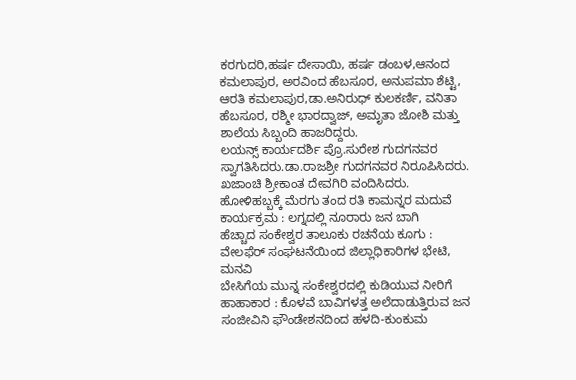ಕರಗುದರಿ,ಹರ್ಷ ದೇಸಾಯಿ, ಹರ್ಷ ಡಂಬಳ,ಆನಂದ ಕಮಲಾಪುರ, ಅರವಿಂದ ಹೆಬಸೂರ, ಅನುಪಮಾ ಶೆಟ್ಟಿ, ಆರತಿ ಕಮಲಾಪುರ,ಡಾ.ಅನಿರುಧ್ ಕುಲಕರ್ಣಿ, ವನಿತಾ ಹೆಬಸೂರ, ರಶ್ಮೀ ಭಾರದ್ವಾಜ್, ಅಮೃತಾ ಜೋಶಿ ಮತ್ತು ಶಾಲೆಯ ಸಿಬ್ಬಂದಿ ಹಾಜರಿದ್ದರು.
ಲಯನ್ಸ್ ಕಾರ್ಯದರ್ಶಿ ಪ್ರೊ.ಸುರೇಶ ಗುದಗನವರ ಸ್ವಾಗತಿಸಿದರು.ಡಾ.ರಾಜಶ್ರೀ ಗುದಗನವರ ನಿರೂಪಿಸಿದರು. ಖಜಾಂಚಿ ಶ್ರೀಕಾಂತ ದೇವಗಿರಿ ವಂದಿಸಿದರು.
ಹೋಳಿಹಬ್ಬಕ್ಕೆ ಮೆರಗು ತಂದ ರತಿ ಕಾಮನ್ನರ ಮದುವೆ ಕಾರ್ಯಕ್ರಮ : ಲಗ್ನದಲ್ಲಿ ನೂರಾರು ಜನ ಬಾಗಿ
ಹೆಚ್ಚಾದ ಸಂಕೇಶ್ವರ ತಾಲೂಕು ರಚನೆಯ ಕೂಗು : ವೇಲಫೆರ್ ಸಂಘಟನೆಯಿಂದ ಜಿಲ್ಲಾಧಿಕಾರಿಗಳ ಭೇಟಿ, ಮನವಿ
ಬೇಸಿಗೆಯ ಮುನ್ನ ಸಂಕೇಶ್ವರದಲ್ಲಿ ಕುಡಿಯುವ ನೀರಿಗೆ ಹಾಹಾಕಾರ : ಕೊಳವೆ ಬಾವಿಗಳತ್ತ ಅಲೆದಾಡುತ್ತಿರುವ ಜನ
ಸಂಜೀವಿನಿ ಫೌಂಡೇಶನದಿಂದ ಹಳದಿ-ಕುಂಕುಮ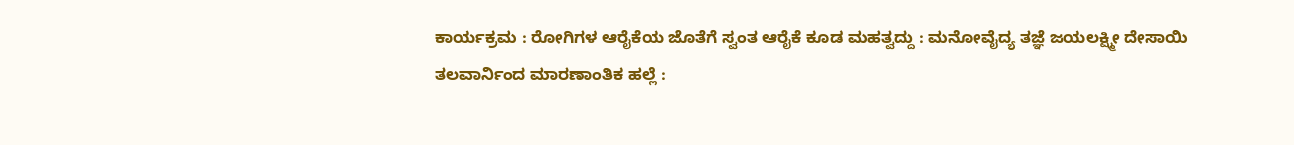ಕಾರ್ಯಕ್ರಮ : ರೋಗಿಗಳ ಆರೈಕೆಯ ಜೊತೆಗೆ ಸ್ವಂತ ಆರೈಕೆ ಕೂಡ ಮಹತ್ವದ್ದು : ಮನೋವೈದ್ಯ ತಜ್ಞೆ ಜಯಲಕ್ಷ್ಮೀ ದೇಸಾಯಿ
ತಲವಾರ್ನಿಂದ ಮಾರಣಾಂತಿಕ ಹಲ್ಲೆ :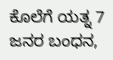ಕೊಲೆಗೆ ಯತ್ನ 7 ಜನರ ಬಂಧನ,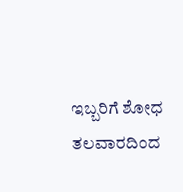ಇಬ್ಬರಿಗೆ ಶೋಧ
ತಲವಾರದಿಂದ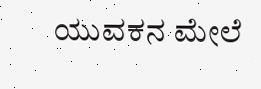ಯುವಕನ ಮೇಲೆ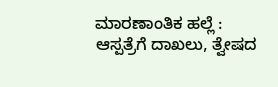ಮಾರಣಾಂತಿಕ ಹಲ್ಲೆ : ಆಸ್ಪತ್ರೆಗೆ ದಾಖಲು, ತ್ವೇಷದ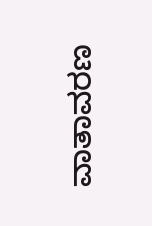ವಾತಾವರಣ